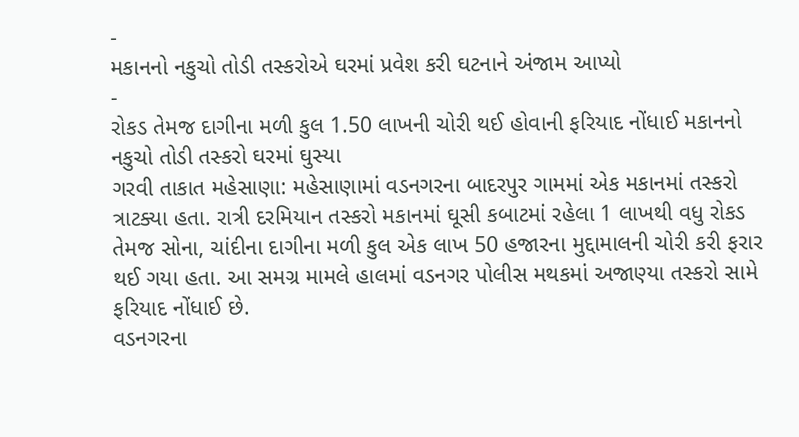-
મકાનનો નકુચો તોડી તસ્કરોએ ઘરમાં પ્રવેશ કરી ઘટનાને અંજામ આપ્યો
-
રોકડ તેમજ દાગીના મળી કુલ 1.50 લાખની ચોરી થઈ હોવાની ફરિયાદ નોંધાઈ મકાનનો નકુચો તોડી તસ્કરો ઘરમાં ઘુસ્યા
ગરવી તાકાત મહેસાણા: મહેસાણામાં વડનગરના બાદરપુર ગામમાં એક મકાનમાં તસ્કરો ત્રાટક્યા હતા. રાત્રી દરમિયાન તસ્કરો મકાનમાં ઘૂસી કબાટમાં રહેલા 1 લાખથી વધુ રોકડ તેમજ સોના, ચાંદીના દાગીના મળી કુલ એક લાખ 50 હજારના મુદ્દામાલની ચોરી કરી ફરાર થઈ ગયા હતા. આ સમગ્ર મામલે હાલમાં વડનગર પોલીસ મથકમાં અજાણ્યા તસ્કરો સામે ફરિયાદ નોંધાઈ છે.
વડનગરના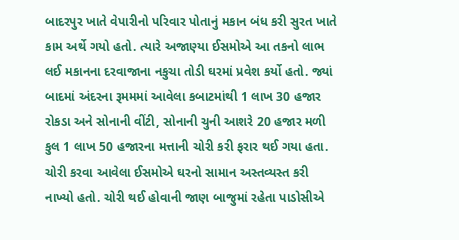બાદરપુર ખાતે વેપારીનો પરિવાર પોતાનું મકાન બંધ કરી સુરત ખાતે કામ અર્થે ગયો હતો. ત્યારે અજાણ્યા ઈસમોએ આ તકનો લાભ લઈ મકાનના દરવાજાના નકુચા તોડી ઘરમાં પ્રવેશ કર્યો હતો. જ્યાં બાદમાં અંદરના રૂમમમાં આવેલા કબાટમાંથી 1 લાખ 30 હજાર રોકડા અને સોનાની વીંટી, સોનાની ચુની આશરે 20 હજાર મળી કુલ 1 લાખ 50 હજારના મત્તાની ચોરી કરી ફરાર થઈ ગયા હતા.
ચોરી કરવા આવેલા ઈસમોએ ઘરનો સામાન અસ્તવ્યસ્ત કરી નાખ્યો હતો. ચોરી થઈ હોવાની જાણ બાજુમાં રહેતા પાડોસીએ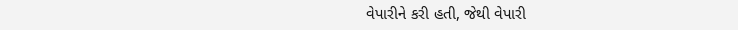વેપારીને કરી હતી, જેથી વેપારી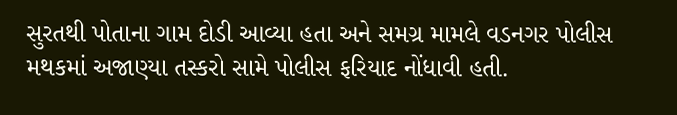સુરતથી પોતાના ગામ દોડી આવ્યા હતા અને સમગ્ર મામલે વડનગર પોલીસ મથકમાં અજાણ્યા તસ્કરો સામે પોલીસ ફરિયાદ નોંધાવી હતી.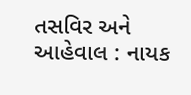તસવિર અને આહેવાલ : નાયક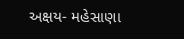અક્ષય- મહેસાણા